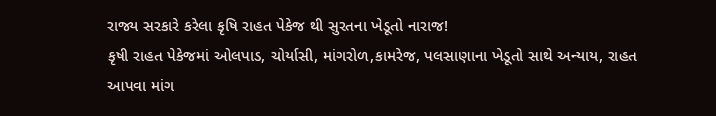રાજ્ય સરકારે કરેલા કૃષિ રાહત પેકેજ થી સુરતના ખેડૂતો નારાજ!
કૃષી રાહત પેકેજમાં ઓલપાડ, ચોર્યાસી, માંગરોળ,કામરેજ, પલસાણાના ખેડૂતો સાથે અન્યાય, રાહત આપવા માંગ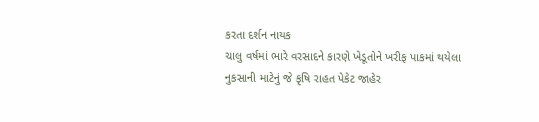કરતા દર્શન નાયક
ચાલુ વર્ષમાં ભારે વરસાદને કારણે ખેડૂતોને ખરીફ પાકમાં થયેલા નુકસાની માટેનું જે કૃષિ રાહત પેકેટ જાહેર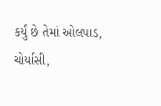કર્યું છે તેમાં ઓલપાડ, ચોર્યાસી,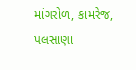માંગરોળ, કામરેજ, પલસાણા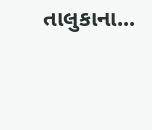તાલુકાના...